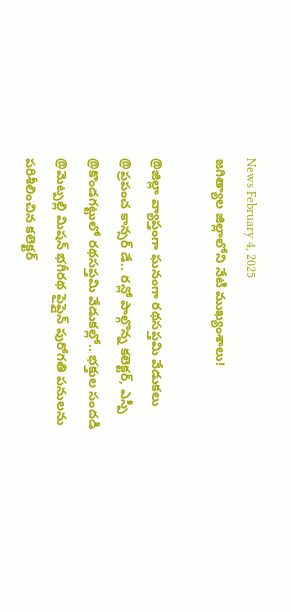News February 4, 2025
జగిత్యాల జిల్లాలోని నేటి ముఖ్యంశాలు!

@జిల్లా వ్యాప్తంగా ఘనంగా రథసప్తమి వేడుకలు @ప్రపంచ కాన్సర్ డే.. రన్లో పాల్గొన్న కలెక్టర్, ఎస్పీ @కొండగట్టులో రథసప్తమి వేడుకల్లో.. భక్తుల సందడి @మెట్పల్లి మిషన్ భగీరథ పైప్లైన్ పురోగతి పనులను పరిశీలించిన కలెక్టర్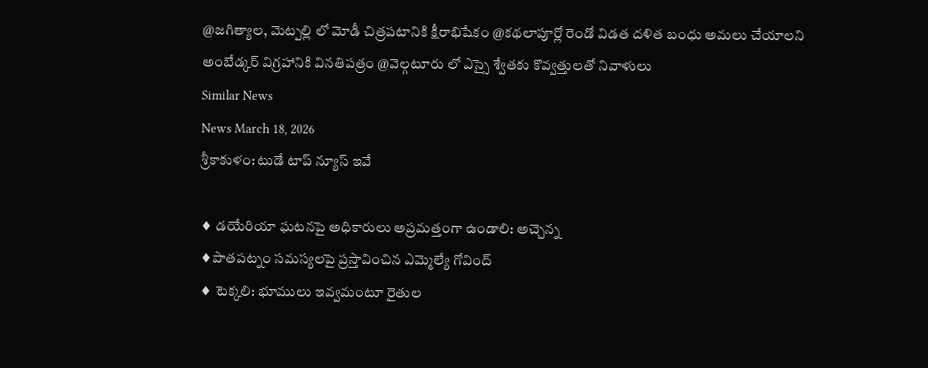@జగిత్యాల, మెట్పల్లి లో మోడీ చిత్రపటానికి క్షీరాభిషేకం @కథలాపూర్లో రెండో విడత దళిత బంధు అమలు చేయాలని అంబేడ్కర్ విగ్రహానికి వినతిపత్రం @వెల్గటూరు లో ఎస్సై శ్వేతకు కొవ్వత్తులతో నివాళులు
Similar News
News March 18, 2026
శ్రీకాకుళం: టుడే టాప్ న్యూస్ ఇవే

♦ డయేరియా ఘటనపై అధికారులు అప్రమత్తంగా ఉండాలి: అచ్చెన్న
♦పాతపట్నం సమస్యలపై ప్రస్తావించిన ఎమ్మెల్యే గోవింద్
♦ టెక్కలి: భూములు ఇవ్వమంటూ రైతుల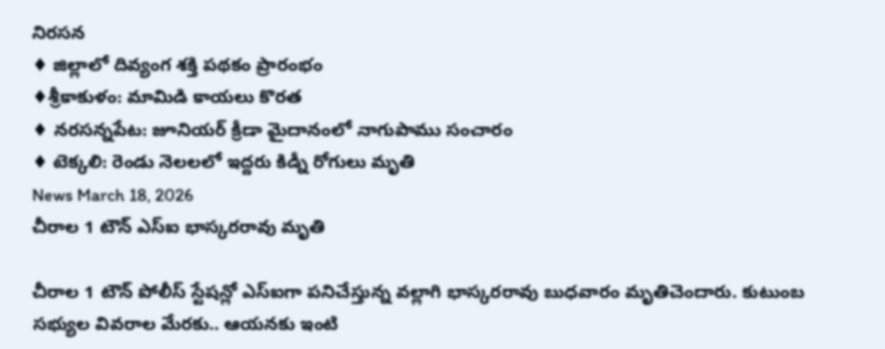నిరసన
♦ జిల్లాలో దివ్యంగ శక్తి పథకం ప్రారంభం
♦శ్రీకాకుళం: మామిడి కాయలు కొరత
♦ నరసన్నపేట: జూనియర్ క్రీడా మైదానంలో నాగుపాము సంచారం
♦ టెక్కలి: రెండు నెలలలో ఇద్దరు కిడ్నీ రోగులు మృతి
News March 18, 2026
చీరాల 1 టౌన్ ఎస్ఐ భాస్కరరావు మృతి

చీరాల 1 టౌన్ పోలీస్ స్టేషన్లో ఎస్ఐగా పనిచేస్తున్న వల్లాగి భాస్కరరావు బుధవారం మృతిచెందారు. కుటుంబ సభ్యుల వివరాల మేరకు.. ఆయనకు ఇంటి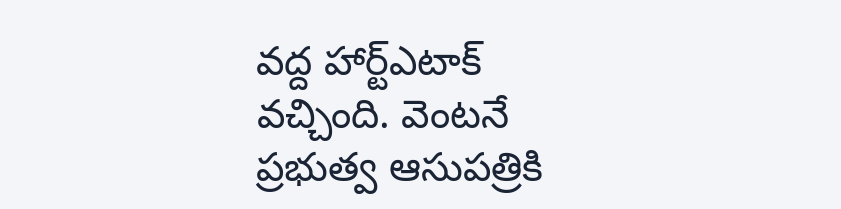వద్ద హార్ట్ఎటాక్ వచ్చింది. వెంటనే ప్రభుత్వ ఆసుపత్రికి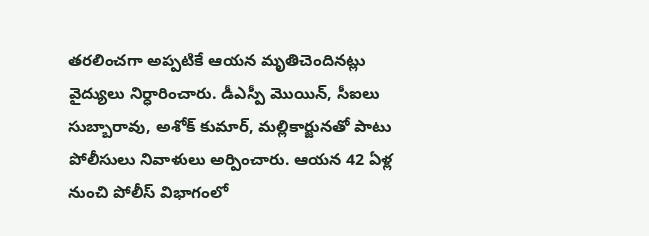తరలించగా అప్పటికే ఆయన మృతిచెందినట్లు వైద్యులు నిర్ధారించారు. డీఎస్పీ మొయిన్, సీఐలు సుబ్బారావు, అశోక్ కుమార్, మల్లికార్జునతో పాటు పోలీసులు నివాళులు అర్పించారు. ఆయన 42 ఏళ్ల నుంచి పోలీస్ విభాగంలో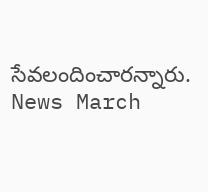సేవలందించారన్నారు.
News March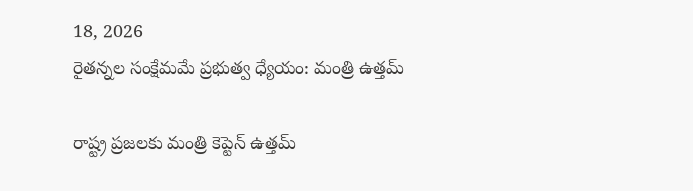18, 2026
రైతన్నల సంక్షేమమే ప్రభుత్వ ధ్యేయం: మంత్రి ఉత్తమ్

రాష్ట్ర ప్రజలకు మంత్రి కెప్టెన్ ఉత్తమ్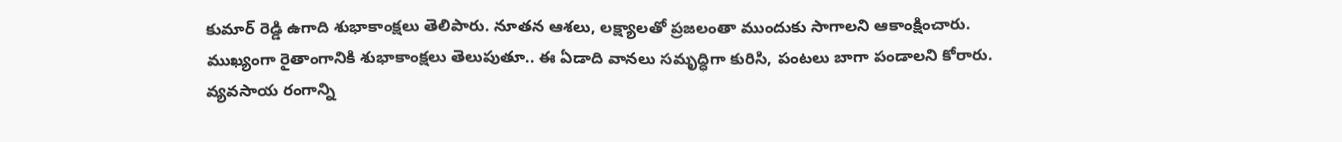కుమార్ రెడ్డి ఉగాది శుభాకాంక్షలు తెలిపారు. నూతన ఆశలు, లక్ష్యాలతో ప్రజలంతా ముందుకు సాగాలని ఆకాంక్షించారు. ముఖ్యంగా రైతాంగానికి శుభాకాంక్షలు తెలుపుతూ.. ఈ ఏడాది వానలు సమృద్ధిగా కురిసి, పంటలు బాగా పండాలని కోరారు. వ్యవసాయ రంగాన్ని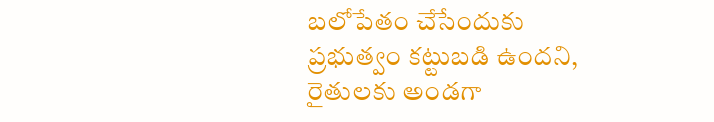బలోపేతం చేసేందుకు ప్రభుత్వం కట్టుబడి ఉందని, రైతులకు అండగా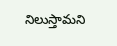నిలుస్తామని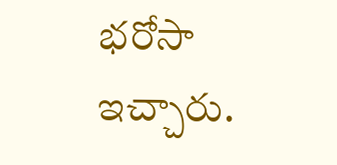భరోసా ఇచ్చారు.